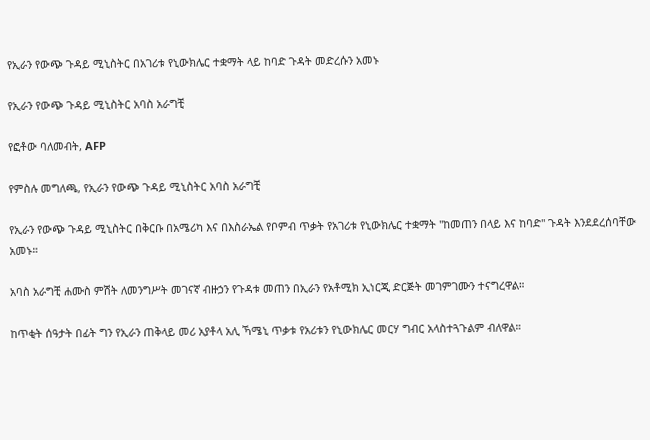የኢራን የውጭ ጉዳይ ሚኒስትር በአገሪቱ የኒውክሌር ተቋማት ላይ ከባድ ጉዳት መድረሱን አመኑ

የኢራን የውጭ ጉዳይ ሚኒስትር አባስ አራግቺ

የፎቶው ባለመብት, AFP

የምስሉ መግለጫ, የኢራን የውጭ ጉዳይ ሚኒስትር አባስ አራግቺ

የኢራን የውጭ ጉዳይ ሚኒስትር በቅርቡ በአሜሪካ እና በእስራኤል የቦምብ ጥቃት የአገሪቱ የኒውክሌር ተቋማት "ከመጠን በላይ እና ከባድ" ጉዳት እንደደረሰባቸው አመኑ።

አባስ አራግቺ ሐሙስ ምሽት ለመንግሥት መገናኛ ብዙኃን የጉዳቱ መጠን በኢራን የአቶሚክ ኢነርጂ ድርጅት መገምገሙን ተናግረዋል።

ከጥቂት ሰዓታት በፊት ግን የኢራን ጠቅላይ መሪ አያቶላ አሊ ኻሜኒ ጥቃቱ የአሪቱን የኒውክሌር መርሃ ግብር አላስተጓጉልም ብለዋል።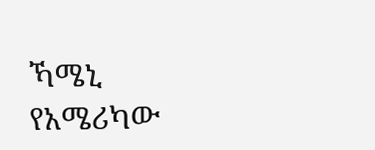ኻሜኒ የአሜሪካው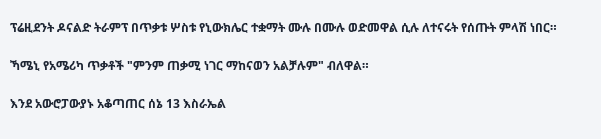ፕሬዚደንት ዶናልድ ትራምፕ በጥቃቱ ሦስቱ የኒውክሌር ተቋማት ሙሉ በሙሉ ወድመዋል ሲሉ ለተናሩት የሰጡት ምላሽ ነበር።

ኻሜኒ የአሜሪካ ጥቃቶች "ምንም ጠቃሚ ነገር ማከናወን አልቻሉም" ብለዋል።

እንደ አውሮፓውያኑ አቆጣጠር ሰኔ 13 እስራኤል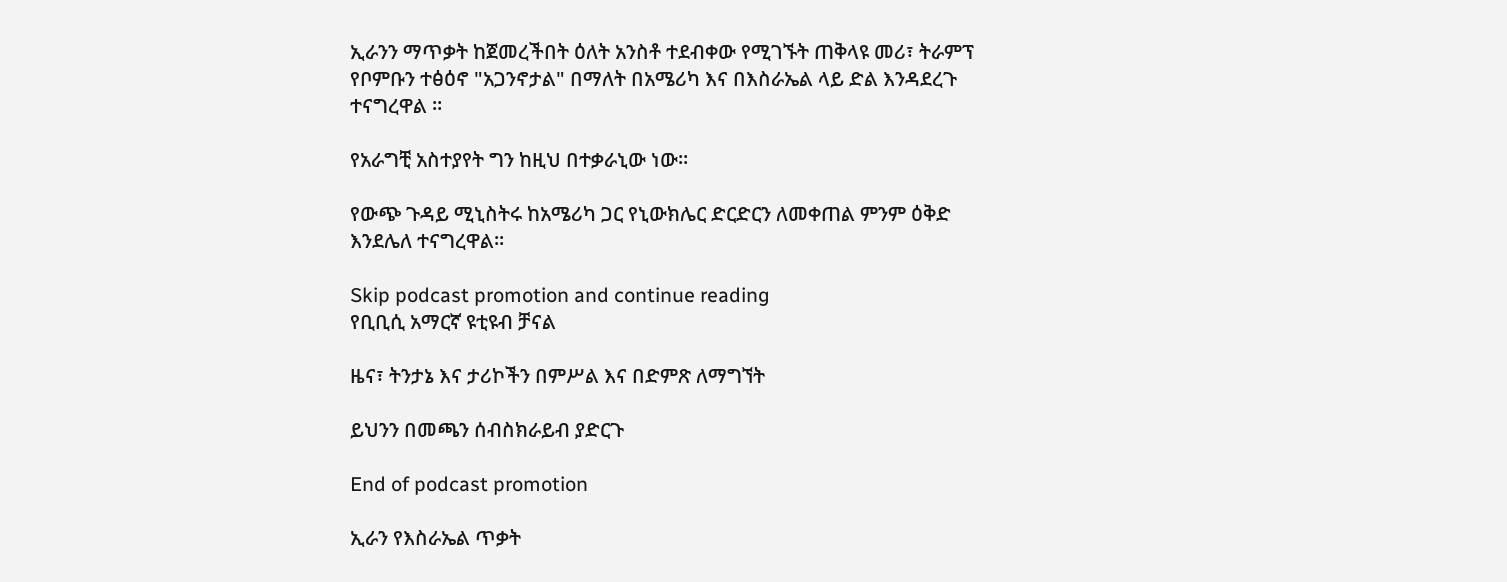ኢራንን ማጥቃት ከጀመረችበት ዕለት አንስቶ ተደብቀው የሚገኙት ጠቅላዩ መሪ፣ ትራምፕ የቦምቡን ተፅዕኖ "አጋንኖታል" በማለት በአሜሪካ እና በእስራኤል ላይ ድል እንዳደረጉ ተናግረዋል ።

የአራግቺ አስተያየት ግን ከዚህ በተቃራኒው ነው።

የውጭ ጉዳይ ሚኒስትሩ ከአሜሪካ ጋር የኒውክሌር ድርድርን ለመቀጠል ምንም ዕቅድ እንደሌለ ተናግረዋል።

Skip podcast promotion and continue reading
የቢቢሲ አማርኛ ዩቲዩብ ቻናል

ዜና፣ ትንታኔ እና ታሪኮችን በምሥል እና በድምጽ ለማግኘት

ይህንን በመጫን ሰብስክራይብ ያድርጉ

End of podcast promotion

ኢራን የእስራኤል ጥቃት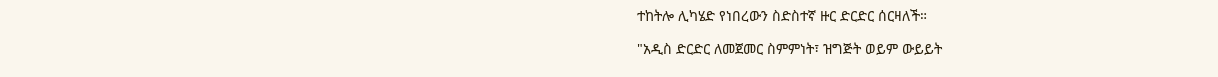ተከትሎ ሊካሄድ የነበረውን ስድስተኛ ዙር ድርድር ሰርዛለች።

"አዲስ ድርድር ለመጀመር ስምምነት፣ ዝግጅት ወይም ውይይት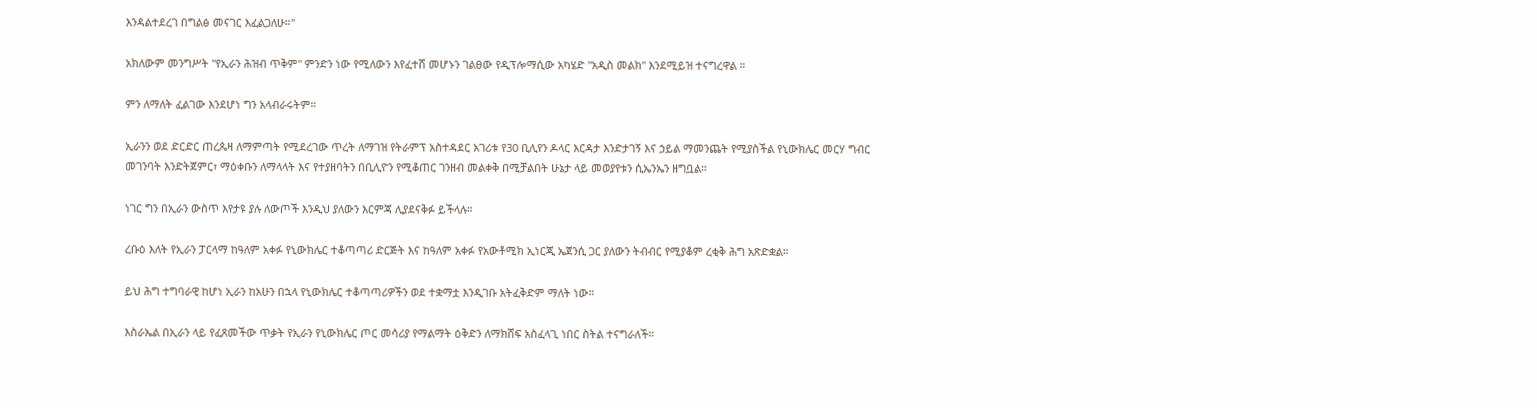እንዳልተደረገ በግልፅ መናገር እፈልጋለሁ።"

አክለውም መንግሥት "የኢራን ሕዝብ ጥቅም" ምንድን ነው የሚለውን እየፈተሸ መሆኑን ገልፀው የዲፕሎማሲው አካሄድ "አዲስ መልክ" እንደሚይዝ ተናግረዋል ።

ምን ለማለት ፈልገው እንደሆነ ግን አላብራሩትም።

ኢራንን ወደ ድርድር ጠረጴዛ ለማምጣት የሚደረገው ጥረት ለማገዝ የትራምፕ አስተዳደር አገሪቱ የ30 ቢሊየን ዶላር እርዳታ እንድታገኝ እና ኃይል ማመንጨት የሚያስችል የኒውክሌር መርሃ ግብር መገንባት እንድትጀምር፣ ማዕቀቡን ለማላላት እና የተያዘባትን በቢሊዮን የሚቆጠር ገንዘብ መልቀቅ በሚቻልበት ሁኔታ ላይ መወያየቱን ሲኤንኤን ዘግቧል።

ነገር ግን በኢራን ውስጥ እየታዩ ያሉ ለውጦች እንዲህ ያለውን እርምጃ ሊያደናቅፉ ይችላሉ።

ረቡዕ እለት የኢራን ፓርላማ ከዓለም አቀፉ የኒውክሌር ተቆጣጣሪ ድርጅት እና ከዓለም አቀፉ የአውቶሚክ ኢነርጂ ኤጀንሲ ጋር ያለውን ትብብር የሚያቆም ረቂቅ ሕግ አጽድቋል።

ይህ ሕግ ተግባራዊ ከሆነ ኢራን ከአሁን በኋላ የኒውክሌር ተቆጣጣሪዎችን ወደ ተቋማቷ እንዲገቡ አትፈቅድም ማለት ነው።

እስራኤል በኢራን ላይ የፈጸመችው ጥቃት የኢራን የኒውክሌር ጦር መሳሪያ የማልማት ዕቅድን ለማክሸፍ አስፈላጊ ነበር ስትል ተናግራለች።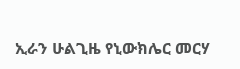ኢራን ሁልጊዜ የኒውክሌር መርሃ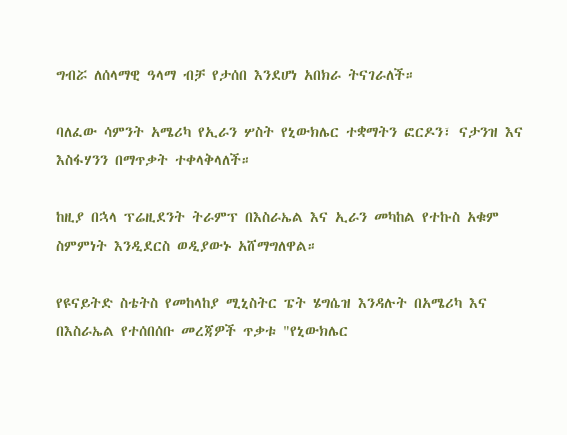ግብሯ ለሰላማዊ ዓላማ ብቻ የታሰበ እንደሆነ አበክራ ትናገራለች።

ባለፈው ሳምንት አሜሪካ የኢራን ሦስት የኒውክሌር ተቋማትን ፎርዶን፣ ናታንዝ እና እስፋሃንን በማጥቃት ተቀላቅላለች።

ከዚያ በኋላ ፕሬዚደንት ትራምፕ በእስራኤል እና ኢራን መካከል የተኩስ አቁም ስምምነት እንዲደርስ ወዲያውኑ አሸማግለዋል።

የዩናይትድ ስቴትስ የመከላከያ ሚኒስትር ፔት ሄግሴዝ እንዳሉት በአሜሪካ እና በእስራኤል የተሰበሰቡ መረጃዎች ጥቃቱ "የኒውክሌር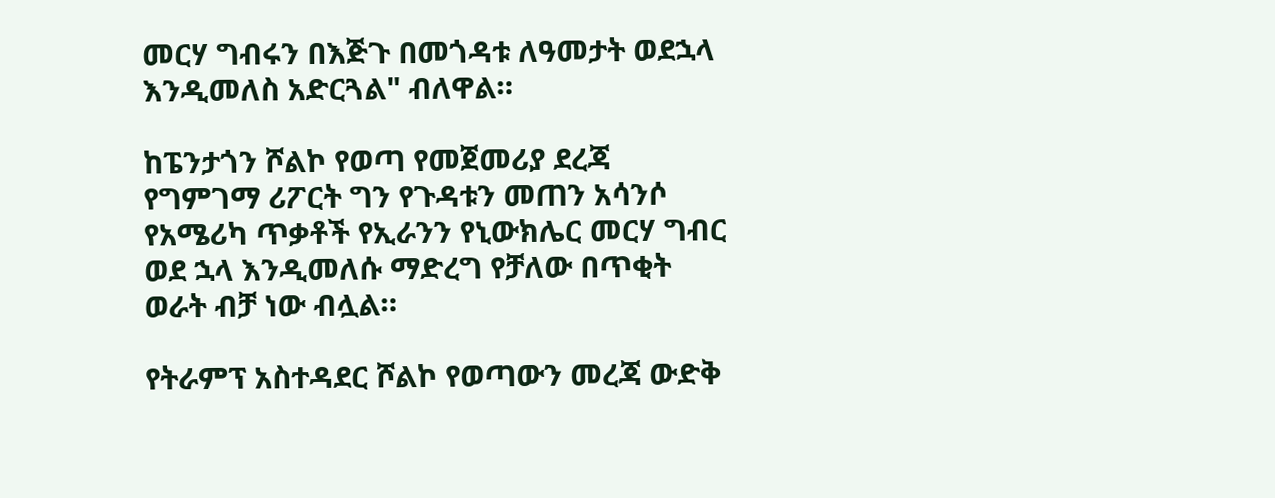መርሃ ግብሩን በእጅጉ በመጎዳቱ ለዓመታት ወደኋላ እንዲመለስ አድርጓል" ብለዋል።

ከፔንታጎን ሾልኮ የወጣ የመጀመሪያ ደረጃ የግምገማ ሪፖርት ግን የጉዳቱን መጠን አሳንሶ የአሜሪካ ጥቃቶች የኢራንን የኒውክሌር መርሃ ግብር ወደ ኋላ እንዲመለሱ ማድረግ የቻለው በጥቂት ወራት ብቻ ነው ብሏል።

የትራምፕ አስተዳደር ሾልኮ የወጣውን መረጃ ውድቅ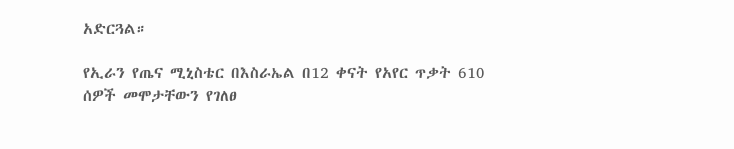አድርጓል።

የኢራን የጤና ሚኒስቴር በእስራኤል በ12 ቀናት የአየር ጥቃት 610 ሰዎች መሞታቸውን የገለፀ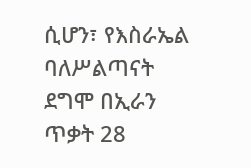ሲሆን፣ የእስራኤል ባለሥልጣናት ደግሞ በኢራን ጥቃት 28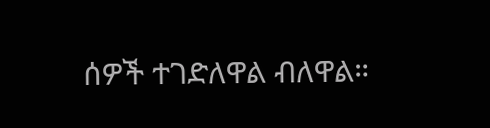ሰዎች ተገድለዋል ብለዋል።